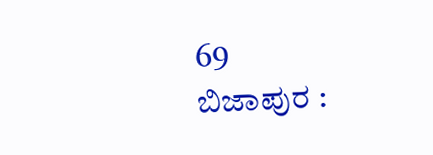69
ಬಿಜಾಪುರ :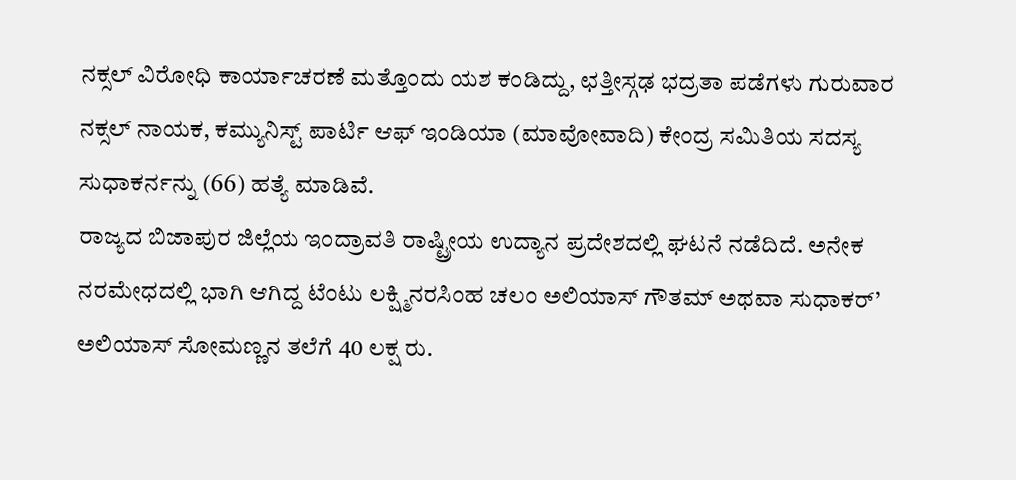ನಕ್ಸಲ್ ವಿರೋಧಿ ಕಾರ್ಯಾಚರಣೆ ಮತ್ತೊಂದು ಯಶ ಕಂಡಿದ್ದು, ಛತ್ತೀಸ್ಗಢ ಭದ್ರತಾ ಪಡೆಗಳು ಗುರುವಾರ ನಕ್ಸಲ್ ನಾಯಕ, ಕಮ್ಯುನಿಸ್ಟ್ ಪಾರ್ಟಿ ಆಫ್ ಇಂಡಿಯಾ (ಮಾವೋವಾದಿ) ಕೇಂದ್ರ ಸಮಿತಿಯ ಸದಸ್ಯ ಸುಧಾಕರ್ನನ್ನು (66) ಹತ್ಯೆ ಮಾಡಿವೆ.
ರಾಜ್ಯದ ಬಿಜಾಪುರ ಜಿಲ್ಲೆಯ ಇಂದ್ರಾವತಿ ರಾಷ್ಟ್ರೀಯ ಉದ್ಯಾನ ಪ್ರದೇಶದಲ್ಲಿ ಘಟನೆ ನಡೆದಿದೆ. ಅನೇಕ ನರಮೇಧದಲ್ಲಿ ಭಾಗಿ ಆಗಿದ್ದ ಟೆಂಟು ಲಕ್ಷ್ಮಿನರಸಿಂಹ ಚಲಂ ಅಲಿಯಾಸ್ ಗೌತಮ್ ಅಥವಾ ಸುಧಾಕರ್’ ಅಲಿಯಾಸ್ ಸೋಮಣ್ಣನ ತಲೆಗೆ 40 ಲಕ್ಷ ರು.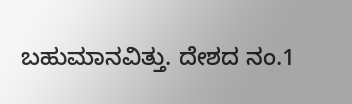ಬಹುಮಾನವಿತ್ತು. ದೇಶದ ನಂ.1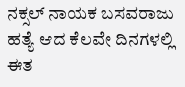ನಕ್ಸಲ್ ನಾಯಕ ಬಸವರಾಜು ಹತ್ಯೆ ಆದ ಕೆಲವೇ ದಿನಗಳಲ್ಲಿ ಈತ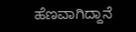ಹೆಣವಾಗಿದ್ದಾನೆ